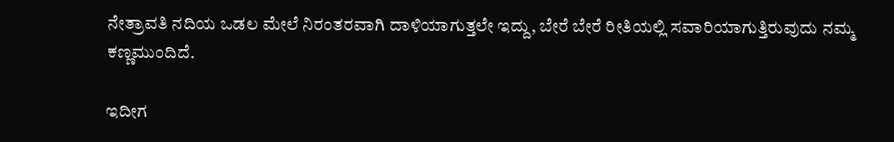ನೇತ್ರಾವತಿ ನದಿಯ ಒಡಲ ಮೇಲೆ ನಿರಂತರವಾಗಿ ದಾಳಿಯಾಗುತ್ತಲೇ ಇದ್ದು, ಬೇರೆ ಬೇರೆ ರೀತಿಯಲ್ಲಿ ಸವಾರಿಯಾಗುತ್ತಿರುವುದು ನಮ್ಮ ಕಣ್ಣಮುಂದಿದೆ.

ಇದೀಗ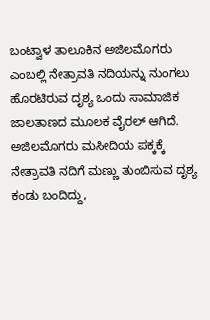ಬಂಟ್ವಾಳ ತಾಲೂಕಿನ ಅಜಿಲಮೊಗರು ಎಂಬಲ್ಲಿ ನೇತ್ರಾವತಿ ನದಿಯನ್ನು ನುಂಗಲು ಹೊರಟಿರುವ ದೃಶ್ಯ ಒಂದು ಸಾಮಾಜಿಕ ಜಾಲತಾಣದ ಮೂಲಕ ವೈರಲ್ ಆಗಿದೆ. ಅಜಿಲಮೊಗರು ಮಸೀದಿಯ ಪಕ್ಕಕ್ಕೆ ನೇತ್ರಾವತಿ ನದಿಗೆ ಮಣ್ಣು ತುಂಬಿಸುವ ದೃಶ್ಯ ಕಂಡು ಬಂದಿದ್ದು,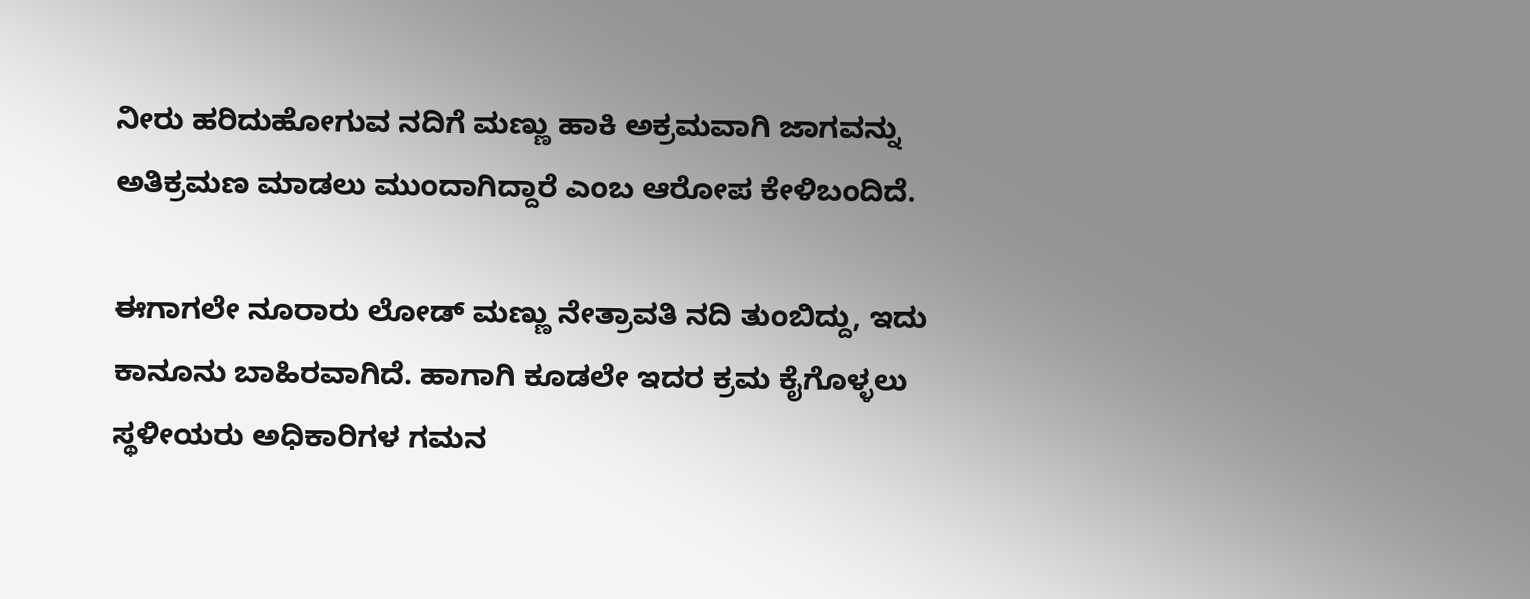ನೀರು ಹರಿದುಹೋಗುವ ನದಿಗೆ ಮಣ್ಣು ಹಾಕಿ ಅಕ್ರಮವಾಗಿ ಜಾಗವನ್ನು ಅತಿಕ್ರಮಣ ಮಾಡಲು ಮುಂದಾಗಿದ್ದಾರೆ ಎಂಬ ಆರೋಪ ಕೇಳಿಬಂದಿದೆ.

ಈಗಾಗಲೇ ನೂರಾರು ಲೋಡ್ ಮಣ್ಣು ನೇತ್ರಾವತಿ ನದಿ ತುಂಬಿದ್ದು, ಇದು ಕಾನೂನು ಬಾಹಿರವಾಗಿದೆ. ಹಾಗಾಗಿ ಕೂಡಲೇ ಇದರ ಕ್ರಮ ಕೈಗೊಳ್ಳಲು ಸ್ಥಳೀಯರು ಅಧಿಕಾರಿಗಳ ಗಮನ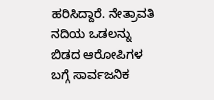ಹರಿಸಿದ್ದಾರೆ. ನೇತ್ರಾವತಿ ನದಿಯ ಒಡಲನ್ನು ಬಿಡದ ಆರೋಪಿಗಳ ಬಗ್ಗೆ ಸಾರ್ವಜನಿಕ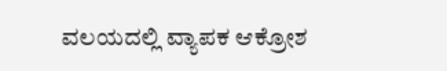ವಲಯದಲ್ಲಿ ವ್ಯಾಪಕ ಆಕ್ರೋಶ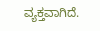ವ್ಯಕ್ತವಾಗಿದೆ.